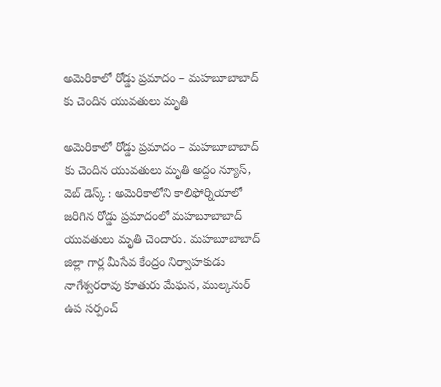అమెరికాలో రోడ్డు ప్రమాదం – మహబూబాబాద్ కు చెందిన యువతులు మృతి

అమెరికాలో రోడ్డు ప్రమాదం – మహబూబాబాద్ కు చెందిన యువతులు మృతి అద్దం న్యూస్, వెబ్ డెస్క్ : అమెరికాలోని కాలిఫోర్నియాలో జరిగిన రోడ్డు ప్రమాదంలో మహబూబాబాద్ యువతులు మృతి చెందారు. మహబూబాబాద్ జిల్లా గార్ల మీసేవ కేంద్రం నిర్వాహకుడు నాగేశ్వరరావు కూతురు మేఘన, ముల్కనుర్ ఉప సర్పంచ్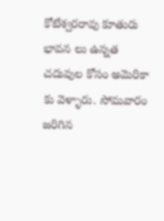కోటేశ్వరరావు కూతురు భావన లు ఉన్నత చదువుల కోసం అమెరికా కు వెళ్ళారు. సోమవారం జరిగిన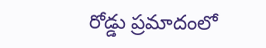రోడ్డు ప్రమాదంలో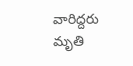వారిద్దరు మృతి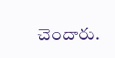చెందారు.